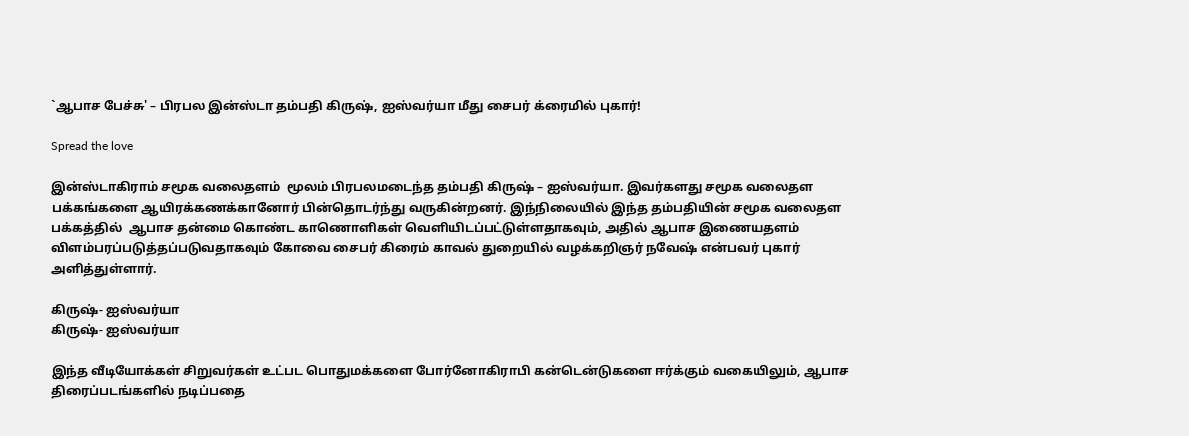`ஆபாச பேச்சு' – பிரபல இன்ஸ்டா தம்பதி கிருஷ், ஐஸ்வர்யா மீது சைபர் க்ரைமில் புகார்!

Spread the love

இன்ஸ்டாகிராம் சமூக வலைதளம்  மூலம் பிரபலமடைந்த தம்பதி கிருஷ் – ஐஸ்வர்யா. இவர்களது சமூக வலைதள பக்கங்களை ஆயிரக்கணக்கானோர் பின்தொடர்ந்து வருகின்றனர். இந்நிலையில் இந்த தம்பதியின் சமூக வலைதள பக்கத்தில்  ஆபாச தன்மை கொண்ட காணொளிகள் வெளியிடப்பட்டுள்ளதாகவும், அதில் ஆபாச இணையதளம் விளம்பரப்படுத்தப்படுவதாகவும் கோவை சைபர் கிரைம் காவல் துறையில் வழக்கறிஞர் நவேஷ் என்பவர் புகார் அளித்துள்ளார்.

கிருஷ்- ஐஸ்வர்யா
கிருஷ்- ஐஸ்வர்யா

இந்த வீடியோக்கள் சிறுவர்கள் உட்பட பொதுமக்களை போர்னோகிராபி கன்டென்டுகளை ஈர்க்கும் வகையிலும், ஆபாச திரைப்படங்களில் நடிப்பதை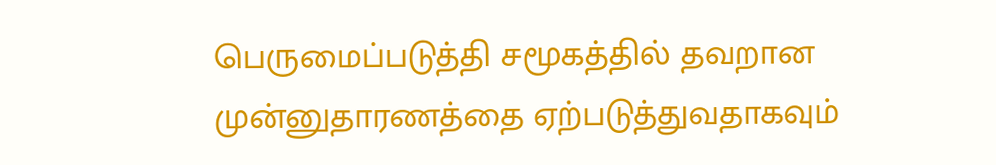பெருமைப்படுத்தி சமூகத்தில் தவறான முன்னுதாரணத்தை ஏற்படுத்துவதாகவும்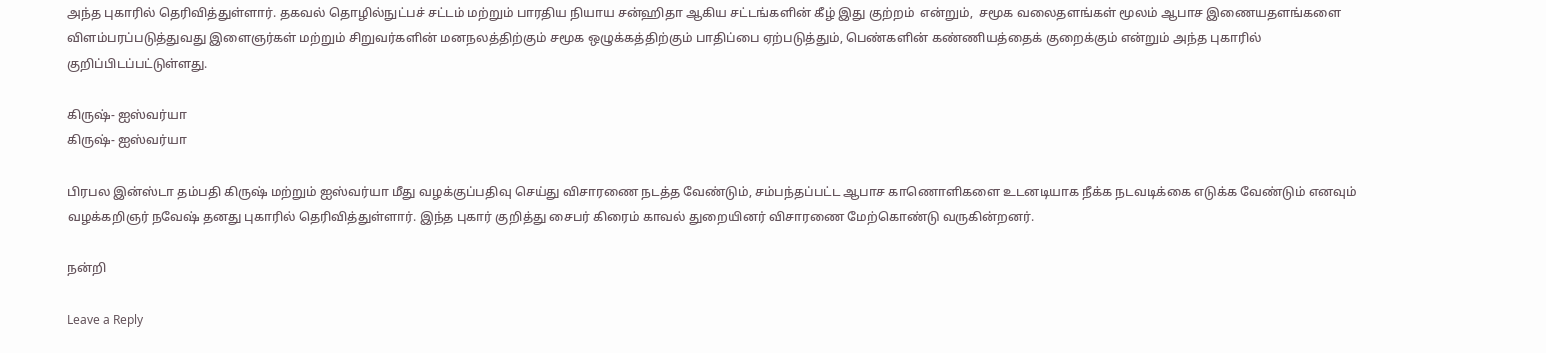அந்த புகாரில் தெரிவித்துள்ளார். தகவல் தொழில்நுட்பச் சட்டம் மற்றும் பாரதிய நியாய சன்ஹிதா ஆகிய சட்டங்களின் கீழ் இது குற்றம்  என்றும்,  சமூக வலைதளங்கள் மூலம் ஆபாச இணையதளங்களை விளம்பரப்படுத்துவது இளைஞர்கள் மற்றும் சிறுவர்களின் மனநலத்திற்கும் சமூக ஒழுக்கத்திற்கும் பாதிப்பை ஏற்படுத்தும், பெண்களின் கண்ணியத்தைக் குறைக்கும் என்றும் அந்த புகாரில் குறிப்பிடப்பட்டுள்ளது.

கிருஷ்- ஐஸ்வர்யா
கிருஷ்- ஐஸ்வர்யா

பிரபல இன்ஸ்டா தம்பதி கிருஷ் மற்றும் ஐஸ்வர்யா மீது வழக்குப்பதிவு செய்து விசாரணை நடத்த வேண்டும், சம்பந்தப்பட்ட ஆபாச காணொளிகளை உடனடியாக நீக்க நடவடிக்கை எடுக்க வேண்டும் எனவும் வழக்கறிஞர் நவேஷ் தனது புகாரில் தெரிவித்துள்ளார். இந்த புகார் குறித்து சைபர் கிரைம் காவல் துறையினர் விசாரணை மேற்கொண்டு வருகின்றனர்.

நன்றி

Leave a Reply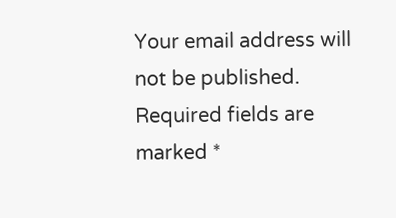Your email address will not be published. Required fields are marked *